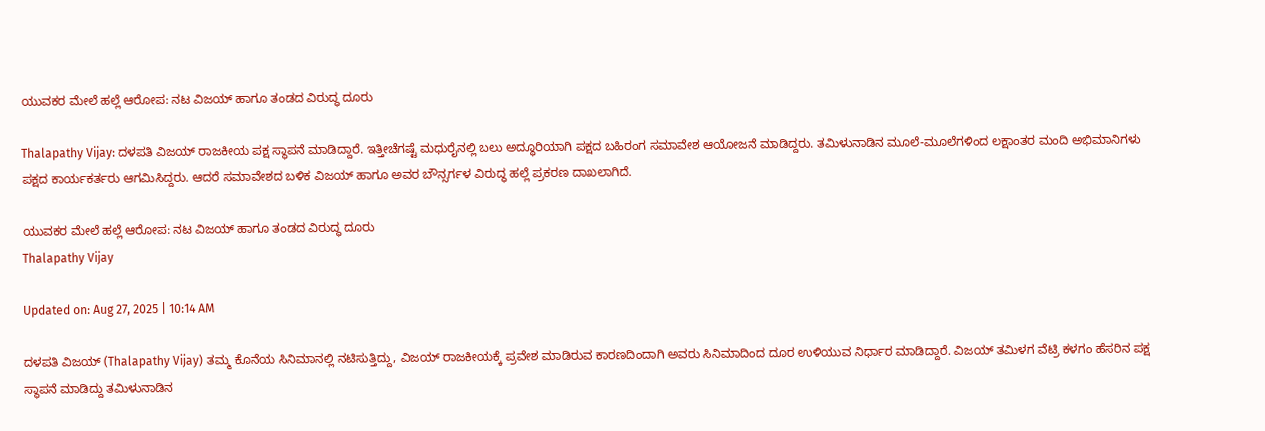ಯುವಕರ ಮೇಲೆ ಹಲ್ಲೆ ಆರೋಪ: ನಟ ವಿಜಯ್ ಹಾಗೂ ತಂಡದ ವಿರುದ್ಧ ದೂರು

Thalapathy Vijay: ದಳಪತಿ ವಿಜಯ್ ರಾಜಕೀಯ ಪಕ್ಷ ಸ್ಥಾಪನೆ ಮಾಡಿದ್ದಾರೆ. ಇತ್ತೀಚೆಗಷ್ಟೆ ಮಧುರೈನಲ್ಲಿ ಬಲು ಅದ್ಧೂರಿಯಾಗಿ ಪಕ್ಷದ ಬಹಿರಂಗ ಸಮಾವೇಶ ಆಯೋಜನೆ ಮಾಡಿದ್ದರು. ತಮಿಳುನಾಡಿನ ಮೂಲೆ-ಮೂಲೆಗಳಿಂದ ಲಕ್ಷಾಂತರ ಮಂದಿ ಅಭಿಮಾನಿಗಳು ಪಕ್ಷದ ಕಾರ್ಯಕರ್ತರು ಆಗಮಿಸಿದ್ದರು. ಆದರೆ ಸಮಾವೇಶದ ಬಳಿಕ ವಿಜಯ್ ಹಾಗೂ ಅವರ ಬೌನ್ಸರ್ಗಳ ವಿರುದ್ಧ ಹಲ್ಲೆ ಪ್ರಕರಣ ದಾಖಲಾಗಿದೆ.

ಯುವಕರ ಮೇಲೆ ಹಲ್ಲೆ ಆರೋಪ: ನಟ ವಿಜಯ್ ಹಾಗೂ ತಂಡದ ವಿರುದ್ಧ ದೂರು
Thalapathy Vijay

Updated on: Aug 27, 2025 | 10:14 AM

ದಳಪತಿ ವಿಜಯ್ (Thalapathy Vijay) ತಮ್ಮ ಕೊನೆಯ ಸಿನಿಮಾನಲ್ಲಿ ನಟಿಸುತ್ತಿದ್ದು, ವಿಜಯ್ ರಾಜಕೀಯಕ್ಕೆ ಪ್ರವೇಶ ಮಾಡಿರುವ ಕಾರಣದಿಂದಾಗಿ ಅವರು ಸಿನಿಮಾದಿಂದ ದೂರ ಉಳಿಯುವ ನಿರ್ಧಾರ ಮಾಡಿದ್ದಾರೆ. ವಿಜಯ್ ತಮಿಳಗ ವೆಟ್ರಿ ಕಳಗಂ ಹೆಸರಿನ ಪಕ್ಷ ಸ್ಥಾಪನೆ ಮಾಡಿದ್ದು ತಮಿಳುನಾಡಿನ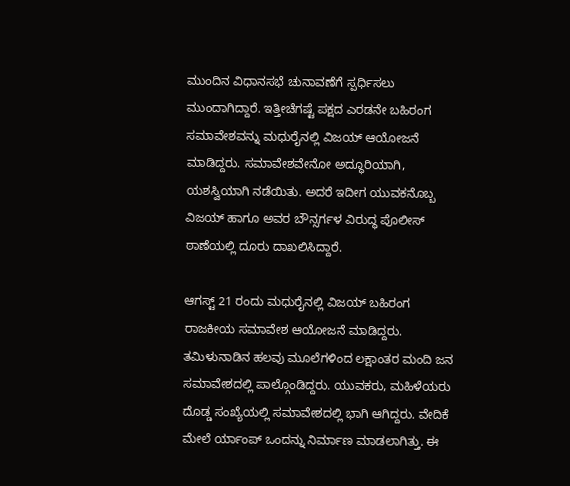ಮುಂದಿನ ವಿಧಾನಸಭೆ ಚುನಾವಣೆಗೆ ಸ್ಪರ್ಧಿಸಲು ಮುಂದಾಗಿದ್ದಾರೆ. ಇತ್ತೀಚೆಗಷ್ಟೆ ಪಕ್ಷದ ಎರಡನೇ ಬಹಿರಂಗ ಸಮಾವೇಶವನ್ನು ಮಧುರೈನಲ್ಲಿ ವಿಜಯ್ ಆಯೋಜನೆ ಮಾಡಿದ್ದರು. ಸಮಾವೇಶವೇನೋ ಅದ್ಧೂರಿಯಾಗಿ, ಯಶಸ್ವಿಯಾಗಿ ನಡೆಯಿತು. ಅದರೆ ಇದೀಗ ಯುವಕನೊಬ್ಬ ವಿಜಯ್ ಹಾಗೂ ಅವರ ಬೌನ್ಸರ್ಗಳ ವಿರುದ್ಧ ಪೊಲೀಸ್ ಠಾಣೆಯಲ್ಲಿ ದೂರು ದಾಖಲಿಸಿದ್ದಾರೆ.

ಆಗಸ್ಟ್ 21 ರಂದು ಮಧುರೈನಲ್ಲಿ ವಿಜಯ್ ಬಹಿರಂಗ ರಾಜಕೀಯ ಸಮಾವೇಶ ಆಯೋಜನೆ ಮಾಡಿದ್ದರು. ತಮಿಳುನಾಡಿನ ಹಲವು ಮೂಲೆಗಳಿಂದ ಲಕ್ಷಾಂತರ ಮಂದಿ ಜನ ಸಮಾವೇಶದಲ್ಲಿ ಪಾಲ್ಗೊಂಡಿದ್ದರು. ಯುವಕರು, ಮಹಿಳೆಯರು ದೊಡ್ಡ ಸಂಖ್ಯೆಯಲ್ಲಿ ಸಮಾವೇಶದಲ್ಲಿ ಭಾಗಿ ಆಗಿದ್ದರು. ವೇದಿಕೆ ಮೇಲೆ ರ್ಯಾಂಪ್ ಒಂದನ್ನು ನಿರ್ಮಾಣ ಮಾಡಲಾಗಿತ್ತು. ಈ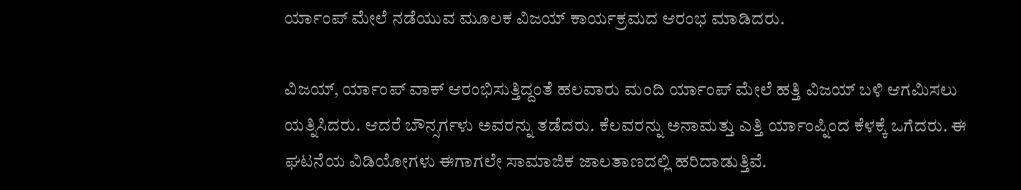ರ್ಯಾಂಪ್ ಮೇಲೆ ನಡೆಯುವ ಮೂಲಕ ವಿಜಯ್ ಕಾರ್ಯಕ್ರಮದ ಆರಂಭ ಮಾಡಿದರು.

ವಿಜಯ್, ರ್ಯಾಂಪ್ ವಾಕ್ ಆರಂಭಿಸುತ್ತಿದ್ದಂತೆ ಹಲವಾರು ಮಂದಿ ರ್ಯಾಂಪ್ ಮೇಲೆ ಹತ್ತಿ ವಿಜಯ್ ಬಳಿ ಆಗಮಿಸಲು ಯತ್ನಿಸಿದರು. ಆದರೆ ಬೌನ್ಸರ್ಗಳು ಅವರನ್ನು ತಡೆದರು. ಕೆಲವರನ್ನು ಅನಾಮತ್ತು ಎತ್ತಿ ರ್ಯಾಂಪ್ನಿಂದ ಕೆಳಕ್ಕೆ ಒಗೆದರು. ಈ ಘಟನೆಯ ವಿಡಿಯೋಗಳು ಈಗಾಗಲೇ ಸಾಮಾಜಿಕ ಜಾಲತಾಣದಲ್ಲಿ ಹರಿದಾಡುತ್ತಿವೆ.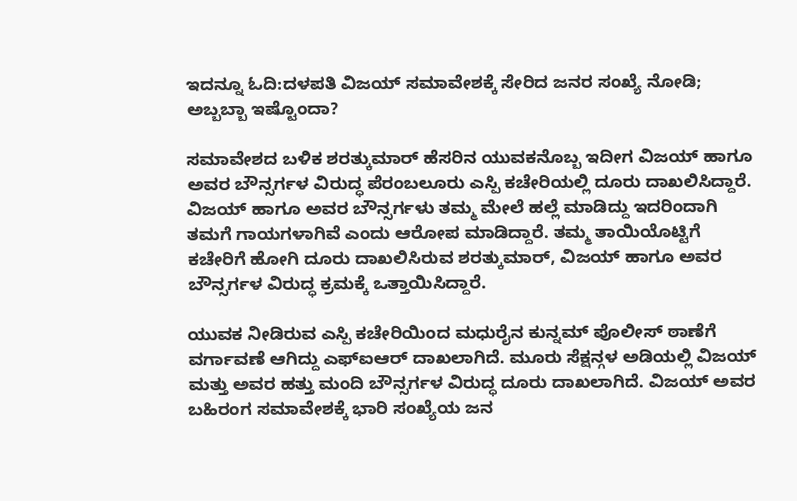ಇದನ್ನೂ ಓದಿ:ದಳಪತಿ ವಿಜಯ್ ಸಮಾವೇಶಕ್ಕೆ ಸೇರಿದ ಜನರ ಸಂಖ್ಯೆ ನೋಡಿ; ಅಬ್ಬಬ್ಬಾ ಇಷ್ಟೊಂದಾ?

ಸಮಾವೇಶದ ಬಳಿಕ ಶರತ್ಕುಮಾರ್ ಹೆಸರಿನ ಯುವಕನೊಬ್ಬ ಇದೀಗ ವಿಜಯ್ ಹಾಗೂ ಅವರ ಬೌನ್ಸರ್ಗಳ ವಿರುದ್ಧ ಪೆರಂಬಲೂರು ಎಸ್ಪಿ ಕಚೇರಿಯಲ್ಲಿ ದೂರು ದಾಖಲಿಸಿದ್ದಾರೆ. ವಿಜಯ್ ಹಾಗೂ ಅವರ ಬೌನ್ಸರ್ಗಳು ತಮ್ಮ ಮೇಲೆ ಹಲ್ಲೆ ಮಾಡಿದ್ದು ಇದರಿಂದಾಗಿ ತಮಗೆ ಗಾಯಗಳಾಗಿವೆ ಎಂದು ಆರೋಪ ಮಾಡಿದ್ದಾರೆ. ತಮ್ಮ ತಾಯಿಯೊಟ್ಟಿಗೆ ಕಚೇರಿಗೆ ಹೋಗಿ ದೂರು ದಾಖಲಿಸಿರುವ ಶರತ್ಕುಮಾರ್, ವಿಜಯ್ ಹಾಗೂ ಅವರ ಬೌನ್ಸರ್ಗಳ ವಿರುದ್ಧ ಕ್ರಮಕ್ಕೆ ಒತ್ತಾಯಿಸಿದ್ದಾರೆ.

ಯುವಕ ನೀಡಿರುವ ಎಸ್ಪಿ ಕಚೇರಿಯಿಂದ ಮಧುರೈನ ಕುನ್ನಮ್ ಪೊಲೀಸ್ ಠಾಣೆಗೆ ವರ್ಗಾವಣೆ ಆಗಿದ್ದು ಎಫ್ಐಆರ್ ದಾಖಲಾಗಿದೆ. ಮೂರು ಸೆಕ್ಷನ್ಗಳ ಅಡಿಯಲ್ಲಿ ವಿಜಯ್ ಮತ್ತು ಅವರ ಹತ್ತು ಮಂದಿ ಬೌನ್ಸರ್ಗಳ ವಿರುದ್ಧ ದೂರು ದಾಖಲಾಗಿದೆ. ವಿಜಯ್ ಅವರ ಬಹಿರಂಗ ಸಮಾವೇಶಕ್ಕೆ ಭಾರಿ ಸಂಖ್ಯೆಯ ಜನ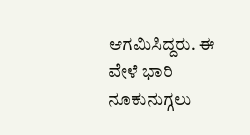ಆಗಮಿಸಿದ್ದರು. ಈ ವೇಳೆ ಭಾರಿ ನೂಕುನುಗ್ಗಲು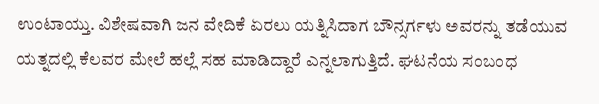ಉಂಟಾಯ್ತು. ವಿಶೇಷವಾಗಿ ಜನ ವೇದಿಕೆ ಏರಲು ಯತ್ನಿಸಿದಾಗ ಬೌನ್ಸರ್ಗಳು ಅವರನ್ನು ತಡೆಯುವ ಯತ್ನದಲ್ಲಿ ಕೆಲವರ ಮೇಲೆ ಹಲ್ಲೆ ಸಹ ಮಾಡಿದ್ದಾರೆ ಎನ್ನಲಾಗುತ್ತಿದೆ. ಘಟನೆಯ ಸಂಬಂಧ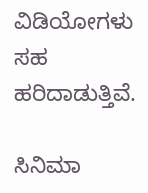ವಿಡಿಯೋಗಳು ಸಹ ಹರಿದಾಡುತ್ತಿವೆ.

ಸಿನಿಮಾ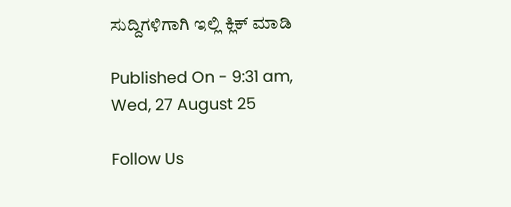ಸುದ್ದಿಗಳಿಗಾಗಿ ಇಲ್ಲಿ ಕ್ಲಿಕ್ ಮಾಡಿ

Published On - 9:31 am, Wed, 27 August 25

Follow Us